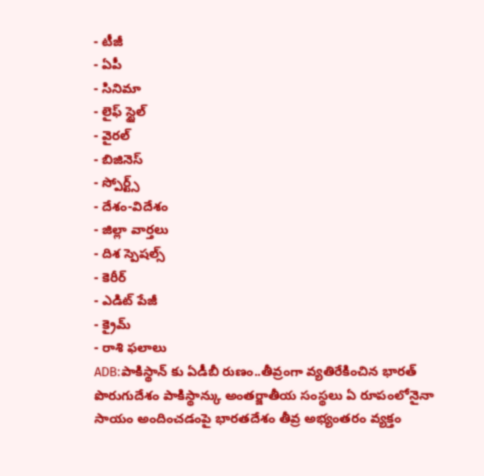- టీజీ
- ఏపీ
- సినిమా
- లైఫ్ స్టైల్
- వైరల్
- బిజినెస్
- స్పోర్ట్స్
- దేశం-విదేశం
- జిల్లా వార్తలు
- దిశ స్పెషల్స్
- కెరీర్
- ఎడిట్ పేజీ
- క్రైమ్
- రాశి ఫలాలు
ADB:పాకిస్థాన్ కు ఏడీబీ రుణం..తీవ్రంగా వ్యతిరేకించిన భారత్
పొరుగుదేశం పాకిస్థాన్కు అంతర్జాతీయ సంస్థలు ఏ రూపంలోనైనా సాయం అందించడంపై భారతదేశం తీవ్ర అభ్యంతరం వ్యక్తం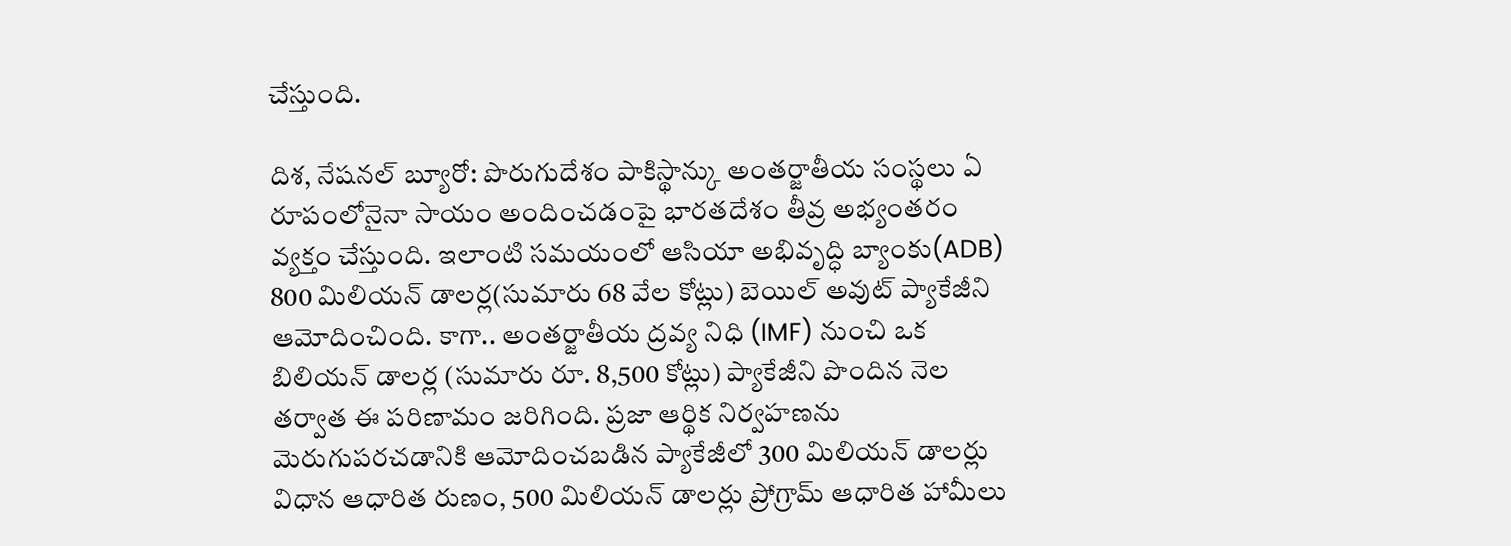చేస్తుంది.

దిశ, నేషనల్ బ్యూరో: పొరుగుదేశం పాకిస్థాన్కు అంతర్జాతీయ సంస్థలు ఏ రూపంలోనైనా సాయం అందించడంపై భారతదేశం తీవ్ర అభ్యంతరం వ్యక్తం చేస్తుంది. ఇలాంటి సమయంలో ఆసియా అభివృద్ధి బ్యాంకు(ADB) 800 మిలియన్ డాలర్ల(సుమారు 68 వేల కోట్లు) బెయిల్ అవుట్ ప్యాకేజీని ఆమోదించింది. కాగా.. అంతర్జాతీయ ద్రవ్య నిధి (IMF) నుంచి ఒక బిలియన్ డాలర్ల (సుమారు రూ. 8,500 కోట్లు) ప్యాకేజీని పొందిన నెల తర్వాత ఈ పరిణామం జరిగింది. ప్రజా ఆర్థిక నిర్వహణను మెరుగుపరచడానికి ఆమోదించబడిన ప్యాకేజీలో 300 మిలియన్ డాలర్లు విధాన ఆధారిత రుణం, 500 మిలియన్ డాలర్లు ప్రోగ్రామ్ ఆధారిత హామీలు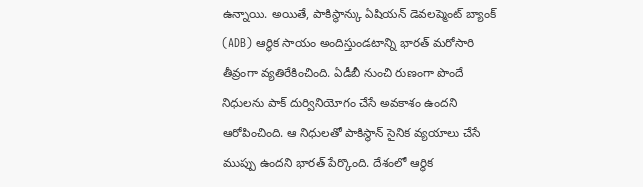ఉన్నాయి. అయితే, పాకిస్థాన్కు ఏషియన్ డెవలప్మెంట్ బ్యాంక్ (ADB) ఆర్థిక సాయం అందిస్తుండటాన్ని భారత్ మరోసారి తీవ్రంగా వ్యతిరేకించింది. ఏడీబీ నుంచి రుణంగా పొందే నిధులను పాక్ దుర్వినియోగం చేసే అవకాశం ఉందని ఆరోపించింది. ఆ నిధులతో పాకిస్థాన్ సైనిక వ్యయాలు చేసే ముప్పు ఉందని భారత్ పేర్కొంది. దేశంలో ఆర్థిక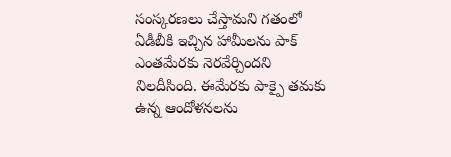సంస్కరణలు చేస్తామని గతంలో ఏడీబీకి ఇచ్చిన హామీలను పాక్ ఎంతమేరకు నెరవేర్చిందని నిలదీసింది. ఈమేరకు పాక్పై తమకు ఉన్న ఆందోళనలను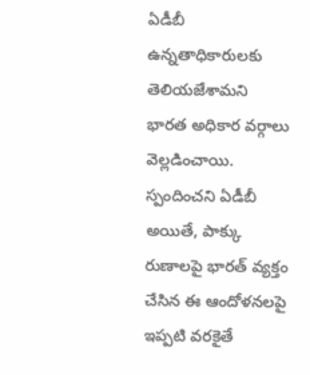ఏడీబీ ఉన్నతాధికారులకు తెలియజేశామని భారత అధికార వర్గాలు వెల్లడించాయి.
స్పందించని ఏడీబీ
అయితే, పాక్కు రుణాలపై భారత్ వ్యక్తం చేసిన ఈ ఆందోళనలపై ఇప్పటి వరకైతే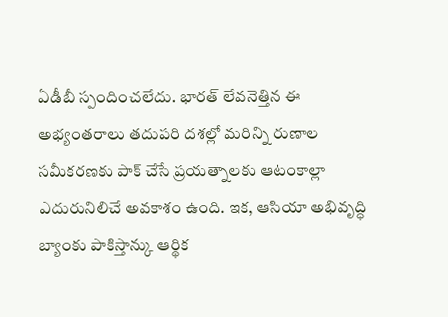ఏడీబీ స్పందించలేదు. భారత్ లేవనెత్తిన ఈ అభ్యంతరాలు తదుపరి దశల్లో మరిన్ని రుణాల సమీకరణకు పాక్ చేసే ప్రయత్నాలకు ఆటంకాల్లా ఎదురునిలిచే అవకాశం ఉంది. ఇక, ఆసియా అభివృద్ధి బ్యాంకు పాకిస్తాన్కు ఆర్థిక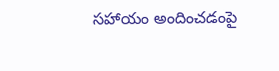సహాయం అందించడంపై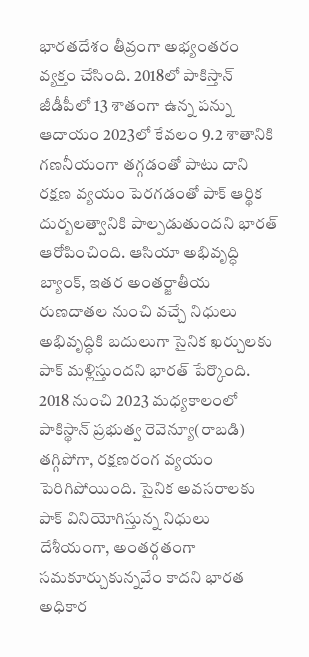భారతదేశం తీవ్రంగా అభ్యంతరం వ్యక్తం చేసింది. 2018లో పాకిస్తాన్ జీడీపీలో 13 శాతంగా ఉన్న పన్ను ఆదాయం 2023లో కేవలం 9.2 శాతానికి గణనీయంగా తగ్గడంతో పాటు దాని రక్షణ వ్యయం పెరగడంతో పాక్ ఆర్థిక దుర్బలత్వానికి పాల్పడుతుందని భారత్ ఆరోపించింది. ఆసియా అభివృద్ధి బ్యాంక్, ఇతర అంతర్జాతీయ రుణదాతల నుంచి వచ్చే నిధులు అభివృద్ధికి బదులుగా సైనిక ఖర్చులకు పాక్ మళ్లిస్తుందని భారత్ పేర్కొంది. 2018 నుంచి 2023 మధ్యకాలంలో పాకిస్థాన్ ప్రభుత్వ రెవెన్యూ(రాబడి) తగ్గిపోగా, రక్షణరంగ వ్యయం పెరిగిపోయింది. సైనిక అవసరాలకు పాక్ వినియోగిస్తున్న నిధులు దేశీయంగా, అంతర్గతంగా సమకూర్చుకున్నవేం కాదని భారత అధికార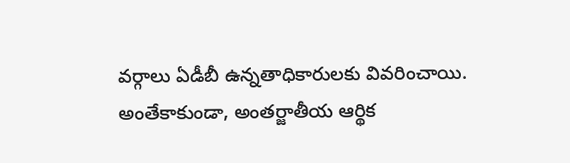వర్గాలు ఏడీబీ ఉన్నతాధికారులకు వివరించాయి. అంతేకాకుండా, అంతర్జాతీయ ఆర్థిక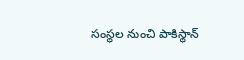సంస్థల నుంచి పాకిస్థాన్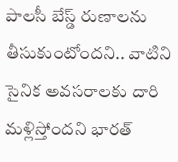పాలసీ బేస్డ్ రుణాలను తీసుకుంటోందని.. వాటిని సైనిక అవసరాలకు దారి మళ్లిస్తోందని భారత్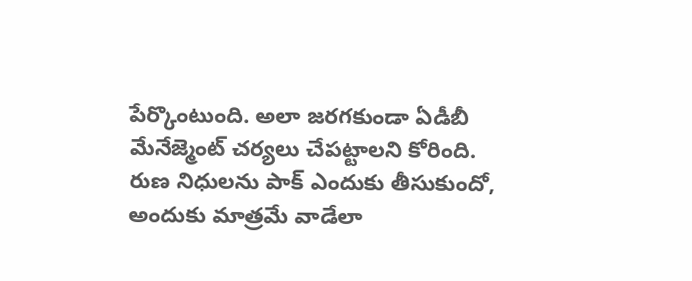పేర్కొంటుంది. అలా జరగకుండా ఏడీబీ మేనేజ్మెంట్ చర్యలు చేపట్టాలని కోరింది. రుణ నిధులను పాక్ ఎందుకు తీసుకుందో, అందుకు మాత్రమే వాడేలా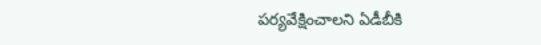పర్యవేక్షించాలని ఏడీబీకి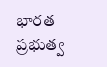భారత ప్రభుత్వ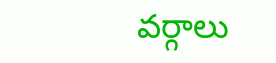వర్గాలు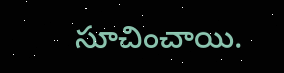సూచించాయి.